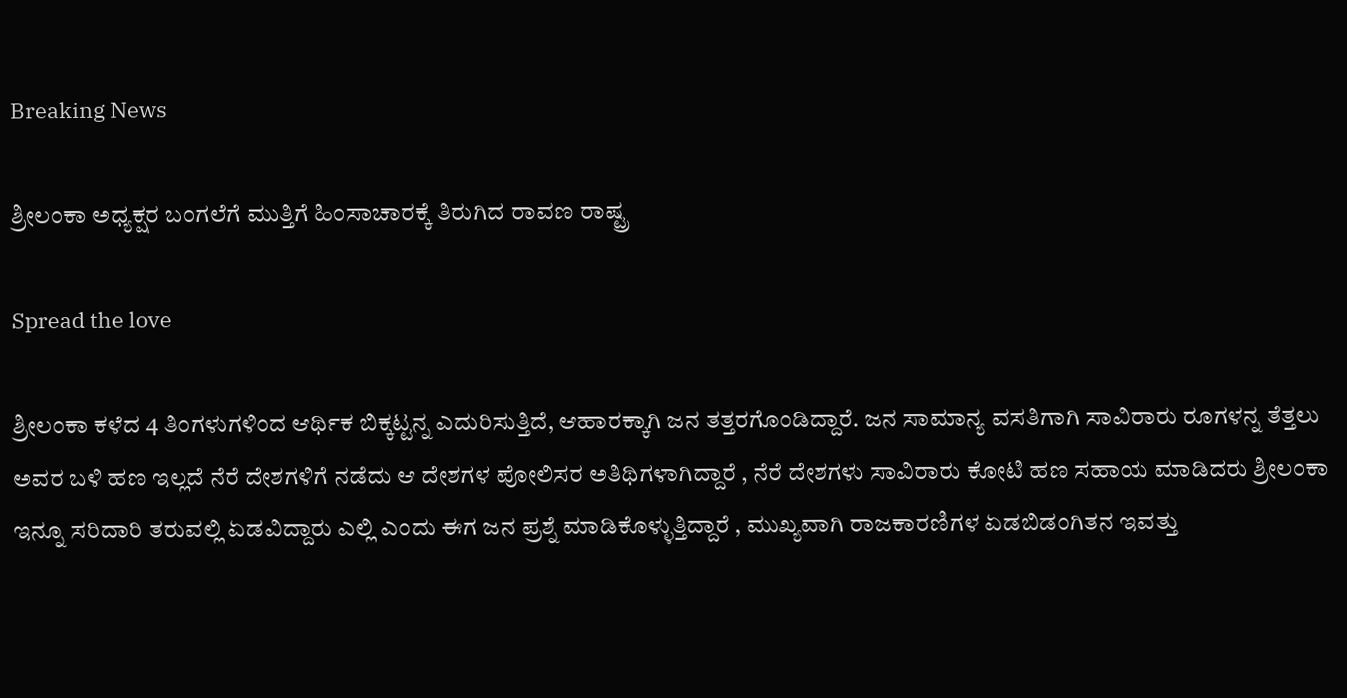Breaking News

ಶ್ರೀಲಂಕಾ ಅಧ್ಯಕ್ಷರ ಬಂಗಲೆಗೆ ಮುತ್ತಿಗೆ ಹಿಂಸಾಚಾರಕ್ಕೆ ತಿರುಗಿದ ರಾವಣ ರಾಷ್ಟ್ರ

Spread the love

ಶ್ರೀಲಂಕಾ ಕಳೆದ 4 ತಿಂಗಳುಗಳಿಂದ ಆರ್ಥಿಕ ಬಿಕ್ಕಟ್ಟನ್ನ ಎದುರಿಸುತ್ತಿದೆ, ಆಹಾರಕ್ಕಾಗಿ ಜನ ತತ್ತರಗೊಂಡಿದ್ದಾರೆ. ಜನ ಸಾಮಾನ್ಯ ವಸತಿಗಾಗಿ ಸಾವಿರಾರು ರೂಗಳನ್ನ ತೆತ್ತಲು ಅವರ ಬಳಿ ಹಣ ಇಲ್ಲದೆ ನೆರೆ ದೇಶಗಳಿಗೆ ನಡೆದು ಆ ದೇಶಗಳ ಪೋಲಿಸರ ಅತಿಥಿಗಳಾಗಿದ್ದಾರೆ , ನೆರೆ ದೇಶಗಳು ಸಾವಿರಾರು ಕೋಟಿ ಹಣ ಸಹಾಯ ಮಾಡಿದರು ಶ್ರೀಲಂಕಾ ಇನ್ನೂ ಸರಿದಾರಿ ತರುವಲ್ಲಿ ಏಡವಿದ್ದಾರು ಎಲ್ಲಿ ಎಂದು ಈಗ ಜನ ಪ್ರಶ್ನೆ ಮಾಡಿಕೊಳ್ಳುತ್ತಿದ್ದಾರೆ , ಮುಖ್ಯವಾಗಿ ರಾಜಕಾರಣಿಗಳ ಏಡಬಿಡಂಗಿತನ ಇವತ್ತು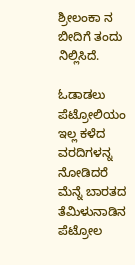ಶ್ರೀಲಂಕಾ ನ ಬೀದಿಗೆ ತಂದು ನಿಲ್ಲಿಸಿದೆ.

ಓಡಾಡಲು ಪೆಟ್ರೋಲಿಯಂ ಇಲ್ಲ ಕಳೆದ ವರದಿಗಳನ್ನ ನೋಡಿದರೆ ಮೆನ್ನೆ ಬಾರತದ ತೆಮಿಳುನಾಡಿನ ಪೆಟ್ರೋಲ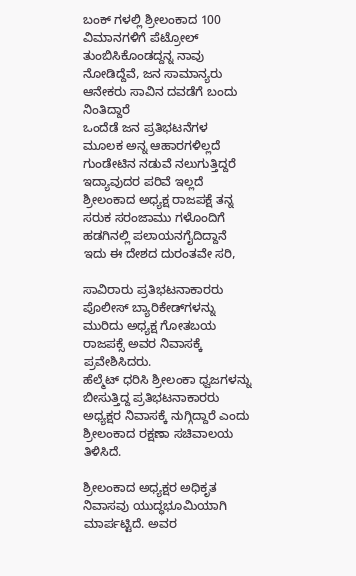ಬಂಕ್‌ ಗಳಲ್ಲಿ ಶ್ರೀಲಂಕಾದ 100 ವಿಮಾನಗಳಿಗೆ ಪೆಟ್ರೋಲ್‌ ತುಂಬಿಸಿಕೊಂಡದ್ದನ್ನ ನಾವು ನೋಡಿದ್ದೆವೆ, ಜನ ಸಾಮಾನ್ಯರು ಆನೇಕರು ಸಾವಿನ ದವಡೆಗೆ ಬಂದು ನಿಂತಿದ್ದಾರೆ
ಒಂದೆಡೆ ಜನ ಪ್ರತಿಭಟನೆಗಳ ಮೂಲಕ ಅನ್ನ ಆಹಾರಗಳಿಲ್ಲದೆ ಗುಂಡೇಟಿನ ನಡುವೆ ನಲುಗುತ್ತಿದ್ದರೆ ಇದ್ಯಾವುದರ ಪರಿವೆ ಇಲ್ಲದೆ ಶ್ರೀಲಂಕಾದ ಅಧ್ಯಕ್ಷ ರಾಜಪಕ್ಷೆ ತನ್ನ ಸರುಕ ಸರಂಜಾಮು ಗಳೊಂದಿಗೆ ಹಡಗಿನಲ್ಲಿ ಪಲಾಯನಗೈದಿದ್ದಾನೆ ಇದು ಈ ದೇಶದ ದುರಂತವೇ ಸರಿ,

ಸಾವಿರಾರು ಪ್ರತಿಭಟನಾಕಾರರು ಪೊಲೀಸ್ ಬ್ಯಾರಿಕೇಡ್‌ಗಳನ್ನು ಮುರಿದು ಅಧ್ಯಕ್ಷ ಗೋತಬಯ ರಾಜಪಕ್ಸೆ ಅವರ ನಿವಾಸಕ್ಕೆ ಪ್ರವೇಶಿಸಿದರು.
ಹೆಲ್ಮೆಟ್ ಧರಿಸಿ ಶ್ರೀಲಂಕಾ ಧ್ವಜಗಳನ್ನು ಬೀಸುತ್ತಿದ್ದ ಪ್ರತಿಭಟನಾಕಾರರು ಅಧ್ಯಕ್ಷರ ನಿವಾಸಕ್ಕೆ ನುಗ್ಗಿದ್ದಾರೆ ಎಂದು ಶ್ರೀಲಂಕಾದ ರಕ್ಷಣಾ ಸಚಿವಾಲಯ ತಿಳಿಸಿದೆ.

ಶ್ರೀಲಂಕಾದ ಅಧ್ಯಕ್ಷರ ಅಧಿಕೃತ ನಿವಾಸವು ಯುದ್ಧಭೂಮಿಯಾಗಿ ಮಾರ್ಪಟ್ಟಿದೆ. ಅವರ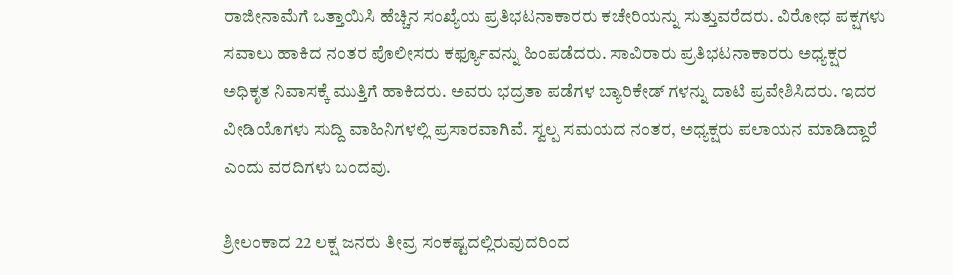ರಾಜೀನಾಮೆಗೆ ಒತ್ತಾಯಿಸಿ ಹೆಚ್ಚಿನ ಸಂಖ್ಯೆಯ ಪ್ರತಿಭಟನಾಕಾರರು ಕಚೇರಿಯನ್ನು ಸುತ್ತುವರೆದರು. ವಿರೋಧ ಪಕ್ಷಗಳು ಸವಾಲು ಹಾಕಿದ ನಂತರ ಪೊಲೀಸರು ಕರ್ಫ್ಯೂವನ್ನು ಹಿಂಪಡೆದರು. ಸಾವಿರಾರು ಪ್ರತಿಭಟನಾಕಾರರು ಅಧ್ಯಕ್ಷರ ಅಧಿಕೃತ ನಿವಾಸಕ್ಕೆ ಮುತ್ತಿಗೆ ಹಾಕಿದರು. ಅವರು ಭದ್ರತಾ ಪಡೆಗಳ ಬ್ಯಾರಿಕೇಡ್ ಗಳನ್ನು ದಾಟಿ ಪ್ರವೇಶಿಸಿದರು. ಇದರ ವೀಡಿಯೊಗಳು ಸುದ್ದಿ ವಾಹಿನಿಗಳಲ್ಲಿ ಪ್ರಸಾರವಾಗಿವೆ. ಸ್ವಲ್ಪ ಸಮಯದ ನಂತರ, ಅಧ್ಯಕ್ಷರು ಪಲಾಯನ ಮಾಡಿದ್ದಾರೆ ಎಂದು ವರದಿಗಳು ಬಂದವು.

ಶ್ರೀಲಂಕಾದ 22 ಲಕ್ಷ ಜನರು ತೀವ್ರ ಸಂಕಷ್ಟದಲ್ಲಿರುವುದರಿಂದ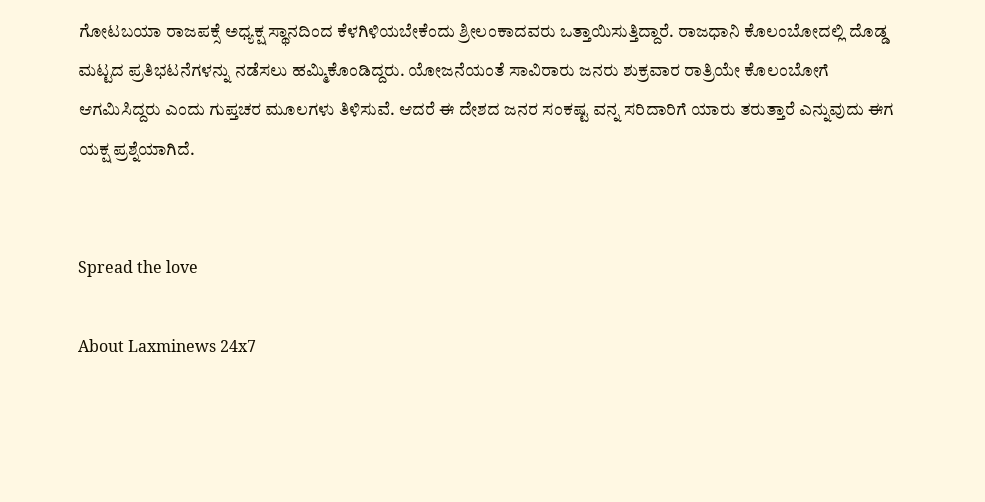ಗೋಟಬಯಾ ರಾಜಪಕ್ಸೆ ಅಧ್ಯಕ್ಷ ಸ್ಥಾನದಿಂದ ಕೆಳಗಿಳಿಯಬೇಕೆಂದು ಶ್ರೀಲಂಕಾದವರು ಒತ್ತಾಯಿಸುತ್ತಿದ್ದಾರೆ. ರಾಜಧಾನಿ ಕೊಲಂಬೋದಲ್ಲಿ ದೊಡ್ಡ ಮಟ್ಟದ ಪ್ರತಿಭಟನೆಗಳನ್ನು ನಡೆಸಲು ಹಮ್ಮಿಕೊಂಡಿದ್ದರು. ಯೋಜನೆಯಂತೆ ಸಾವಿರಾರು ಜನರು ಶುಕ್ರವಾರ ರಾತ್ರಿಯೇ ಕೊಲಂಬೋಗೆ ಆಗಮಿಸಿದ್ದರು ಎಂದು ಗುಪ್ತಚರ ಮೂಲಗಳು ತಿಳಿಸುವೆ. ಆದರೆ ಈ ದೇಶದ ಜನರ ಸಂಕಷ್ಟ ವನ್ನ ಸರಿದಾರಿಗೆ ಯಾರು ತರುತ್ತಾರೆ ಎನ್ನುವುದು ಈಗ ಯಕ್ಷ ಪ್ರಶ್ನೆಯಾಗಿದೆ.


Spread the love

About Laxminews 24x7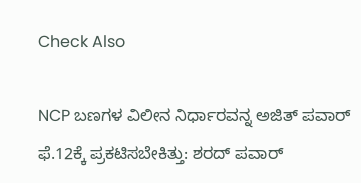Check Also

NCP ಬಣಗಳ ವಿಲೀನ ನಿರ್ಧಾರವನ್ನ ಅಜಿತ್‌ ಪವಾರ್‌ ಫೆ.12ಕ್ಕೆ ಪ್ರಕಟಿಸಬೇಕಿತ್ತು: ಶರದ್ ಪವಾರ್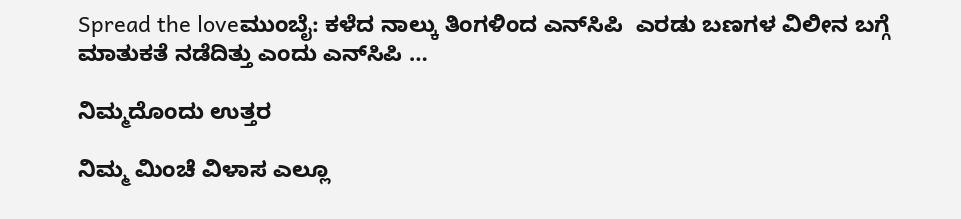Spread the loveಮುಂಬೈ: ಕಳೆದ ನಾಲ್ಕು ತಿಂಗಳಿಂದ ಎನ್‌ಸಿಪಿ  ಎರಡು ಬಣಗಳ ವಿಲೀನ ಬಗ್ಗೆ ಮಾತುಕತೆ ನಡೆದಿತ್ತು ಎಂದು ಎನ್‌ಸಿಪಿ …

ನಿಮ್ಮದೊಂದು ಉತ್ತರ

ನಿಮ್ಮ ಮಿಂಚೆ ವಿಳಾಸ ಎಲ್ಲೂ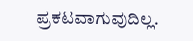ಪ್ರಕಟವಾಗುವುದಿಲ್ಲ.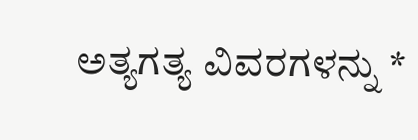ಅತ್ಯಗತ್ಯ ವಿವರಗಳನ್ನು *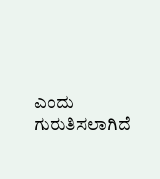ಎಂದು ಗುರುತಿಸಲಾಗಿದೆ